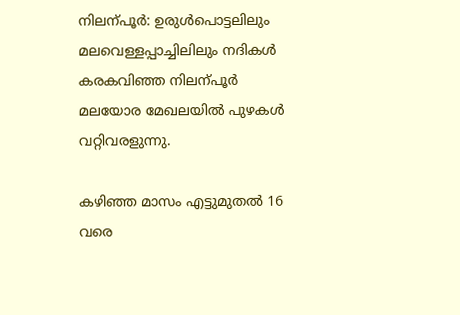നിലന്പൂര്‍: ഉരുള്‍പൊട്ടലിലും മലവെള്ളപ്പാച്ചിലിലും നദികള്‍ കരകവിഞ്ഞ നിലന്പൂര്‍ മലയോര മേഖലയില്‍ പുഴകള്‍ വറ്റിവരളുന്നു.

കഴിഞ്ഞ മാസം എട്ടുമുതല്‍ 16 വരെ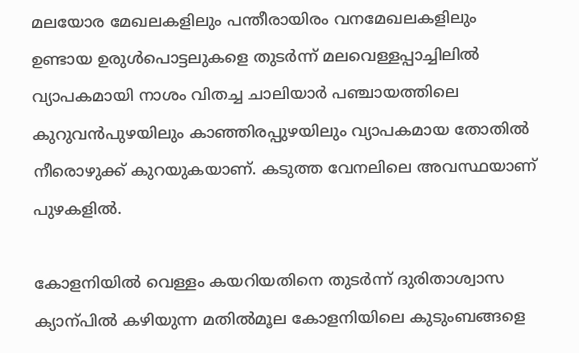മലയോര മേഖലകളിലും പന്തീരായിരം വനമേഖലകളിലും ഉണ്ടായ ഉരുള്‍പൊട്ടലുകളെ തുടര്‍ന്ന് മലവെള്ളപ്പാച്ചിലില്‍ വ്യാപകമായി നാശം വിതച്ച ചാലിയാര്‍ പഞ്ചായത്തിലെ കുറുവന്‍പുഴയിലും കാഞ്ഞിരപ്പുഴയിലും വ്യാപകമായ തോതില്‍ നീരൊഴുക്ക് കുറയുകയാണ്. കടുത്ത വേനലിലെ അവസ്ഥയാണ് പുഴകളില്‍.

കോളനിയില്‍ വെള്ളം കയറിയതിനെ തുടര്‍ന്ന് ദുരിതാശ്വാസ ക്യാന്പില്‍ കഴിയുന്ന മതില്‍മൂല കോളനിയിലെ കുടുംബങ്ങളെ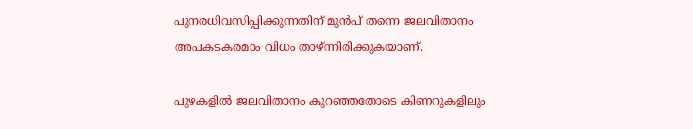പുനരധിവസിപ്പിക്കുന്നതിന് മുന്‍പ് തന്നെ ജലവിതാനം അപകടകരമാം വിധം താഴ്ന്നിരിക്കുകയാണ്.

പുഴകളില്‍ ജലവിതാനം കുറഞ്ഞതോടെ കിണറുകളിലും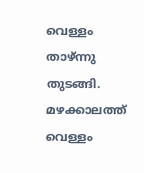വെള്ളം താഴ്ന്നു തുടങ്ങി. മഴക്കാലത്ത് വെള്ളം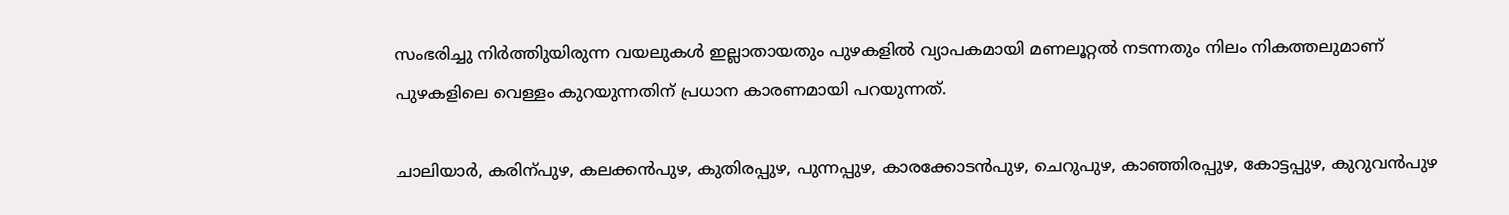സംഭരിച്ചു നിര്‍ത്തിുയിരുന്ന വയലുകള്‍ ഇല്ലാതായതും പുഴകളില്‍ വ്യാപകമായി മണലൂറ്റല്‍ നടന്നതും നിലം നികത്തലുമാണ് പുഴകളിലെ വെള്ളം കുറയുന്നതിന് പ്രധാന കാരണമായി പറയുന്നത്.

ചാലിയാര്‍, കരിന്പുഴ, കലക്കന്‍പുഴ, കുതിരപ്പുഴ, പുന്നപ്പുഴ, കാരക്കോടന്‍പുഴ, ചെറുപുഴ, കാഞ്ഞിരപ്പുഴ, കോട്ടപ്പുഴ, കുറുവന്‍പുഴ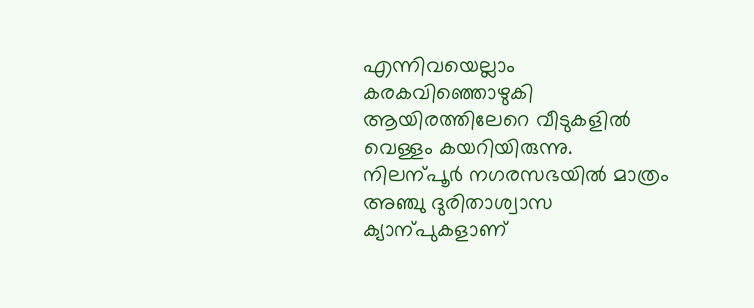എന്നിവയെല്ലാം കരകവിഞ്ഞൊഴുകി ആയിരത്തിലേറെ വീടുകളില്‍ വെള്ളം കയറിയിരുന്നു. നിലന്പൂര്‍ നഗരസഭയില്‍ മാത്രം അഞ്ചു ദുരിതാശ്വാസ ക്യാന്പുകളാണ്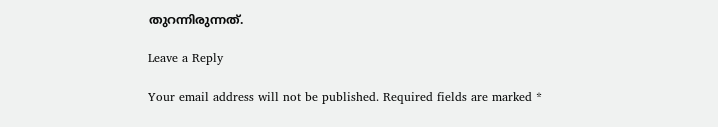തുറന്നിരുന്നത്.

Leave a Reply

Your email address will not be published. Required fields are marked *